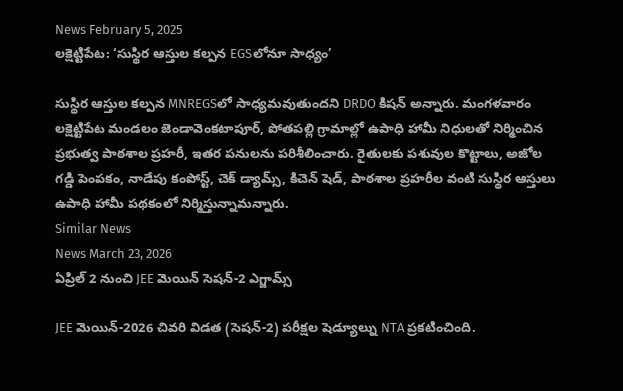News February 5, 2025
లక్షెట్టిపేట: ‘సుస్థిర ఆస్తుల కల్పన EGSలోనూ సాధ్యం’

సుస్థిర ఆస్తుల కల్పన MNREGSలో సాధ్యమవుతుందని DRDO కిషన్ అన్నారు. మంగళవారం లక్షెట్టిపేట మండలం జెండావెంకటాపూర్, పోతపల్లి గ్రామాల్లో ఉపాధి హామీ నిధులతో నిర్మించిన ప్రభుత్వ పాఠశాల ప్రహరీ, ఇతర పనులను పరిశీలించారు. రైతులకు పశువుల కొట్టాలు, అజోల గడ్డి పెంపకం, నాడేపు కంపోస్ట్, చెక్ డ్యామ్స్, కిచెన్ షెడ్, పాఠశాల ప్రహరీల వంటి సుస్థిర ఆస్తులు ఉపాధి హామీ పథకంలో నిర్మిస్తున్నామన్నారు.
Similar News
News March 23, 2026
ఏప్రిల్ 2 నుంచి JEE మెయిన్ సెషన్-2 ఎగ్జామ్స్

JEE మెయిన్-2026 చివరి విడత (సెషన్-2) పరీక్షల షెడ్యూల్ను NTA ప్రకటించింది.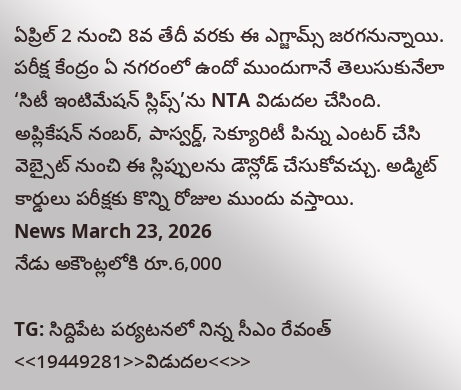ఏప్రిల్ 2 నుంచి 8వ తేదీ వరకు ఈ ఎగ్జామ్స్ జరగనున్నాయి. పరీక్ష కేంద్రం ఏ నగరంలో ఉందో ముందుగానే తెలుసుకునేలా ‘సిటీ ఇంటిమేషన్ స్లిప్స్’ను NTA విడుదల చేసింది. అప్లికేషన్ నంబర్, పాస్వర్డ్, సెక్యూరిటీ పిన్ను ఎంటర్ చేసి వెబ్సైట్ నుంచి ఈ స్లిప్పులను డౌన్లోడ్ చేసుకోవచ్చు. అడ్మిట్ కార్డులు పరీక్షకు కొన్ని రోజుల ముందు వస్తాయి.
News March 23, 2026
నేడు అకౌంట్లలోకి రూ.6,000

TG: సిద్దిపేట పర్యటనలో నిన్న సీఎం రేవంత్ <<19449281>>విడుదల<<>>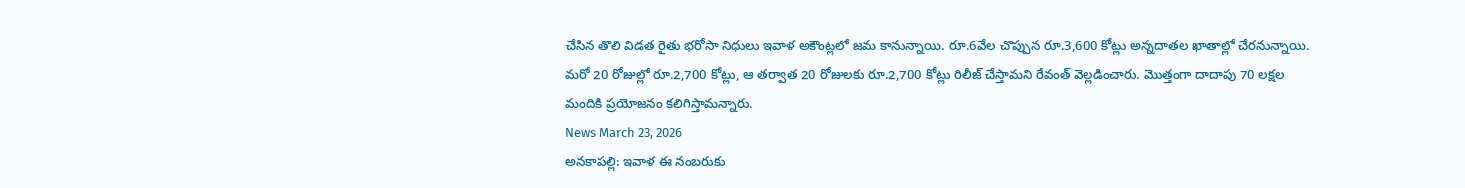చేసిన తొలి విడత రైతు భరోసా నిధులు ఇవాళ అకౌంట్లలో జమ కానున్నాయి. రూ.6వేల చొప్పున రూ.3,600 కోట్లు అన్నదాతల ఖాతాల్లో చేరనున్నాయి. మరో 20 రోజుల్లో రూ.2,700 కోట్లు, ఆ తర్వాత 20 రోజులకు రూ.2,700 కోట్లు రిలీజ్ చేస్తామని రేవంత్ వెల్లడించారు. మొత్తంగా దాదాపు 70 లక్షల మందికి ప్రయోజనం కలిగిస్తామన్నారు.
News March 23, 2026
అనకాపల్లి: ఇవాళ ఈ నంబరుకు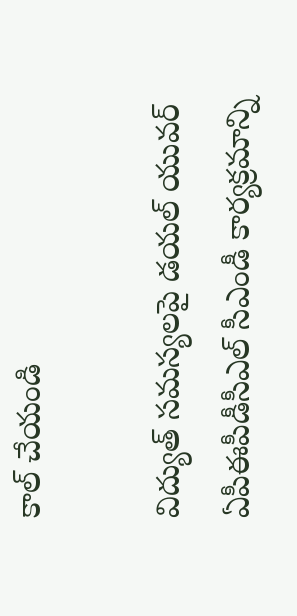కాల్ చేయండి

విద్యుత్ సమస్యలపై డయల్ యువర్ ఏపీఈపీడీసీఎల్ సీఎండీ కార్యక్రమాన్ని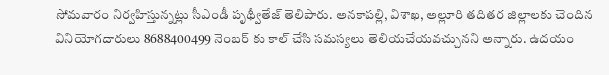సోమవారం నిర్వహిస్తున్నట్లు సీఎండీ పృథ్వీతేజ్ తెలిపారు. అనకాపల్లి, విశాఖ, అల్లూరి తదితర జిల్లాలకు చెందిన వినియోగదారులు 8688400499 నెంబర్ కు కాల్ చేసి సమస్యలు తెలియచేయవచ్చునని అన్నారు. ఉదయం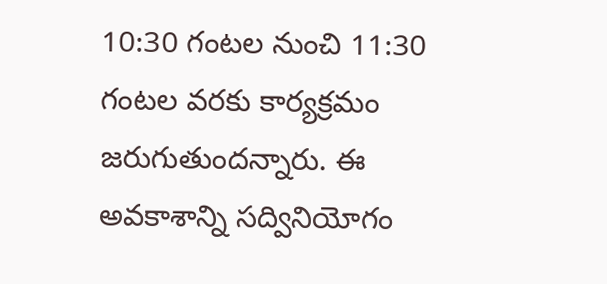10:30 గంటల నుంచి 11:30 గంటల వరకు కార్యక్రమం జరుగుతుందన్నారు. ఈ అవకాశాన్ని సద్వినియోగం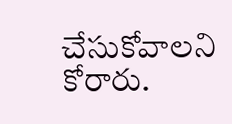చేసుకోవాలని కోరారు.